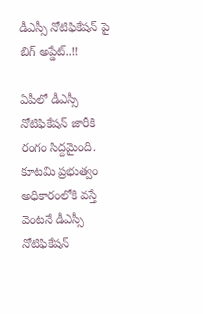డీఎస్సీ నోటిఫికేషన్ పై బిగ్ అప్డేట్..!!

ఏపీలో డీఎస్సీ నోటిఫికేషన్ జారీకి రంగం సిద్దమైంది. కూటమి ప్రభుత్వం అధికారంలోకి వస్తే వెంటనే డీఎస్సీ నోటిఫికేషన్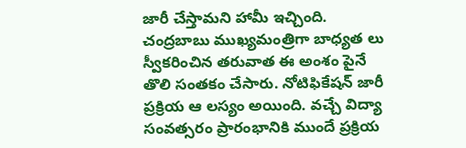జారీ చేస్తామని హామీ ఇచ్చింది. చంద్రబాబు ముఖ్యమంత్రిగా బాధ్యత లు స్వీకరించిన తరువాత ఈ అంశం పైనే తొలి సంతకం చేసారు. నోటిఫికేషన్ జారీ ప్రక్రియ ఆ లస్యం అయింది. వచ్చే విద్యా సంవత్సరం ప్రారంభానికి ముందే ప్రక్రియ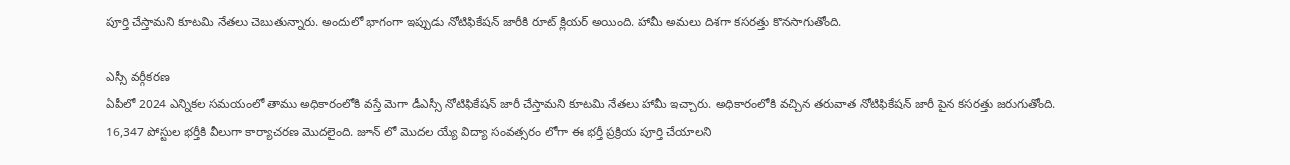పూర్తి చేస్తామని కూటమి నేతలు చెబుతున్నారు. అందులో భాగంగా ఇప్పుడు నోటిఫికేషన్ జారీకి రూట్ క్లియర్ అయింది. హామీ అమలు దిశగా కసరత్తు కొనసాగుతోంది.

ఎస్సీ వర్గీకరణ
ఏపీలో 2024 ఎన్నికల సమయంలో తాము అధికారంలోకి వస్తే మెగా డీఎస్సీ నోటిఫికేషన్ జారీ చేస్తామని కూటమి నేతలు హామీ ఇచ్చారు. అధికారంలోకి వచ్చిన తరువాత నోటిఫికేషన్ జారీ పైన కసరత్తు జరుగుతోంది. 16,347 పోస్టుల భర్తీకి వీలుగా కార్యాచరణ మొదలైంది. జూన్ లో మొదల య్యే విద్యా సంవత్సరం లోగా ఈ భర్తీ ప్రక్రియ పూర్తి చేయాలని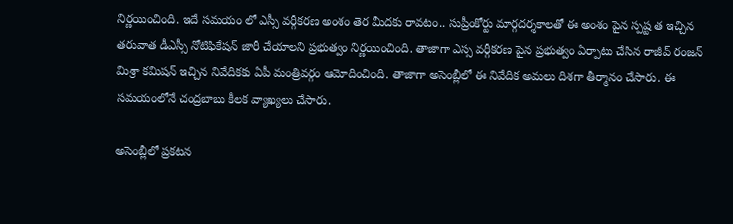నిర్ణయించింది. ఇదే సమయం లో ఎస్సీ వర్గీకరణ అంశం తెర మీదకు రావటం.. సుప్రీంకోర్టు మార్గదర్శకాలతో ఈ అంశం పైన స్పష్ట త ఇచ్చిన తరువాత డీఎస్సీ నోటిఫికేషన్ జారీ చేయాలని ప్రభుత్వం నిర్ణయించింది. తాజాగా ఎస్స వర్గీకరణ పైన ప్రభుత్వం ఏర్పాటు చేసిన రాజీవ్ రంజన్ మిశ్రా కమిషన్ ఇచ్చిన నివేదికకు ఏపీ మంత్రివర్గం ఆమోదించింది. తాజాగా అసెంబ్లీలో ఈ నివేదిక అమలు దిశగా తీర్మానం చేసారు. ఈ సమయంలోనే చంద్రబాబు కీలక వ్యాఖ్యలు చేసారు.

అసెంబ్లీలో ప్రకటన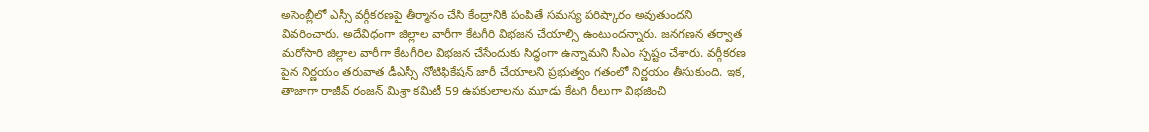అసెంబ్లీలో ఎస్సీ వర్గీకరణపై తీర్మానం చేసి కేంద్రానికి పంపితే సమస్య పరిష్కారం అవుతుందని వివరించారు. అదేవిధంగా జిల్లాల వారీగా కేటగీరి విభజన చేయాల్సి ఉంటుందన్నారు. జనగణన తర్వాత మరోసారి జిల్లాల వారీగా కేటగీరిల విభజన చేసేందుకు సిద్ధంగా ఉన్నామని సీఎం స్పష్టం చేశారు. వర్గీకరణ పైన నిర్ణయం తరువాత డీఎస్సీ నోటిఫికేషన్ జారీ చేయాలని ప్రభుత్వం గతంలో నిర్ణయం తీసుకుంది. ఇక, తాజాగా రాజీవ్ రంజన్ మిశ్రా కమిటీ 59 ఉపకులాలను మూడు కేటగి రీలుగా విభజించి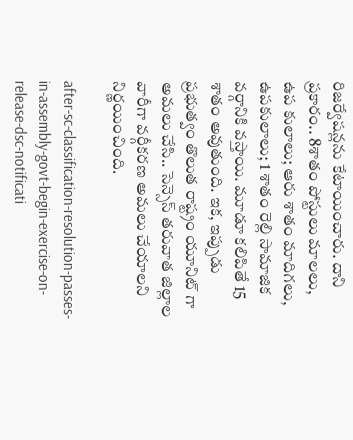రిజర్వేషన్లను కేటాయించారు. దాని ప్రకారం.. 8శాతం పోస్టులు మాలలు, ఉప కులాలు; ఆరు శాతం మాదిగలు, ఉపకులాలు; 1 శాతం రెల్లి సామాజిక వర్గానికి వస్తాయి. మూడూ కలిపితే 15 శాతం అవుతుంది. ఇక, ఇప్పుడు ప్రభుత్వం తొలుత రాష్ట్రం యూనిట్ గా అమలు చేసి.. సెన్సెస్ తరువాత జిల్లాల వారీగా వర్గీకరణ అమలు చేయాలని నిర్ణయించింది.

after-sc-classification-resolution-passes-in-assembly-govt-begin-exercise-on-release-dsc-notificati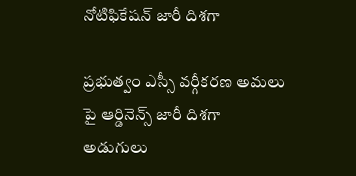నోటిఫికేషన్ జారీ దిశగా

ప్రభుత్వం ఎస్సీ వర్గీకరణ అమలు పై ఆర్డినెన్స్ జారీ దిశగా అడుగులు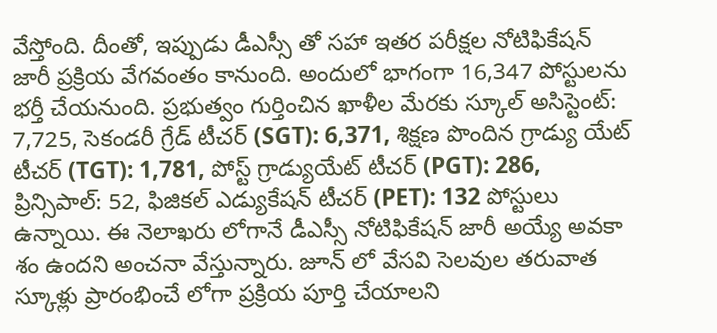వేస్తోంది. దీంతో, ఇప్పుడు డీఎస్సీ తో సహా ఇతర పరీక్షల నోటిఫికేషన్ జారీ ప్రక్రియ వేగవంతం కానుంది. అందులో భాగంగా 16,347 పోస్టులను భర్తీ చేయనుంది. ప్రభుత్వం గుర్తించిన ఖాళీల మేరకు స్కూల్ అసిస్టెంట్: 7,725, సెకండరీ గ్రేడ్ టీచర్ (SGT): 6,371, శిక్షణ పొందిన గ్రాడ్యు యేట్ టీచర్ (TGT): 1,781, పోస్ట్ గ్రాడ్యుయేట్ టీచర్ (PGT): 286, ప్రిన్సిపాల్: 52, ఫిజికల్ ఎడ్యుకేషన్ టీచర్ (PET): 132 పోస్టులు ఉన్నాయి. ఈ నెలాఖరు లోగానే డీఎస్సీ నోటిఫికేషన్ జారీ అయ్యే అవకా శం ఉందని అంచనా వేస్తున్నారు. జూన్ లో వేసవి సెలవుల తరువాత స్కూళ్లు ప్రారంభించే లోగా ప్రక్రియ పూర్తి చేయాలని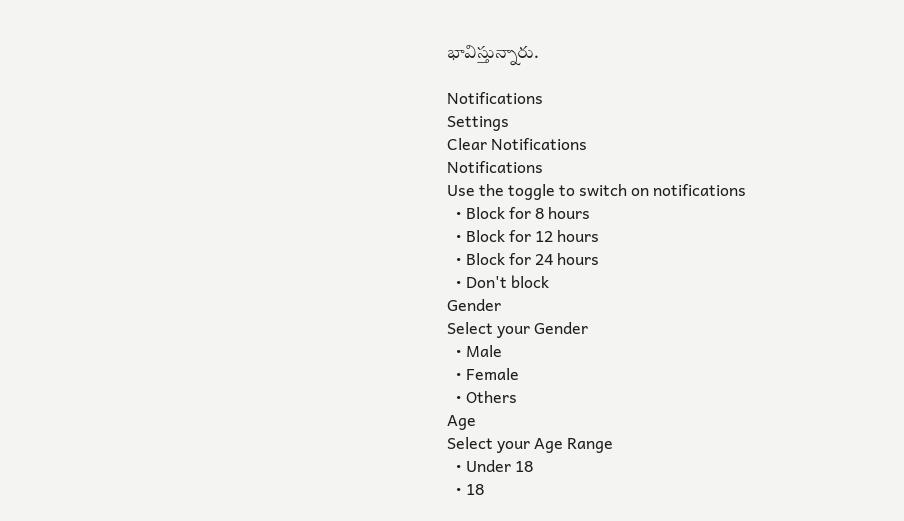భావిస్తున్నారు.

Notifications
Settings
Clear Notifications
Notifications
Use the toggle to switch on notifications
  • Block for 8 hours
  • Block for 12 hours
  • Block for 24 hours
  • Don't block
Gender
Select your Gender
  • Male
  • Female
  • Others
Age
Select your Age Range
  • Under 18
  • 18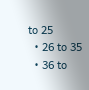to 25
  • 26 to 35
  • 36 to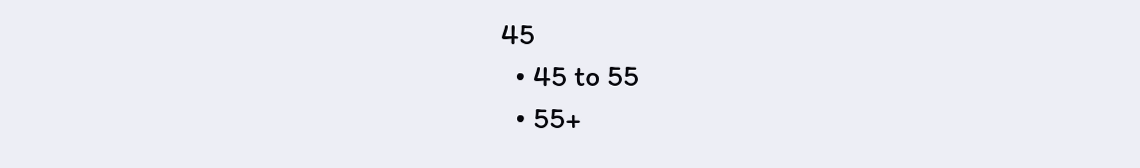45
  • 45 to 55
  • 55+